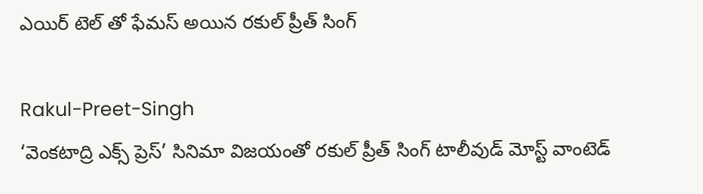ఎయిర్ టెల్ తో ఫేమస్ అయిన రకుల్ ప్రీత్ సింగ్

Rakul-Preet-Singh
‘వెంకటాద్రి ఎక్స్ ప్రెస్’ సినిమా విజయంతో రకుల్ ప్రీత్ సింగ్ టాలీవుడ్ మోస్ట్ వాంటెడ్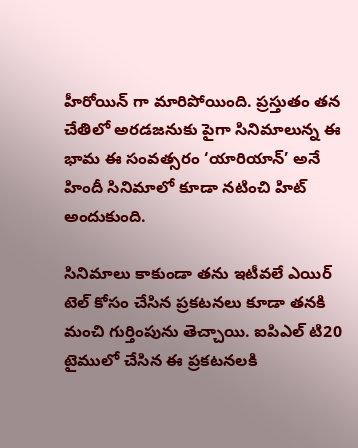హీరోయిన్ గా మారిపోయింది. ప్రస్తుతం తన చేతిలో అరడజనుకు పైగా సినిమాలున్న ఈ భామ ఈ సంవత్సరం ‘యారియాన్’ అనే హిందీ సినిమాలో కూడా నటించి హిట్ అందుకుంది.

సినిమాలు కాకుండా తను ఇటీవలే ఎయిర్ టెల్ కోసం చేసిన ప్రకటనలు కూడా తనకి మంచి గుర్తింపును తెచ్చాయి. ఐపిఎల్ టి20 టైములో చేసిన ఈ ప్రకటనలకి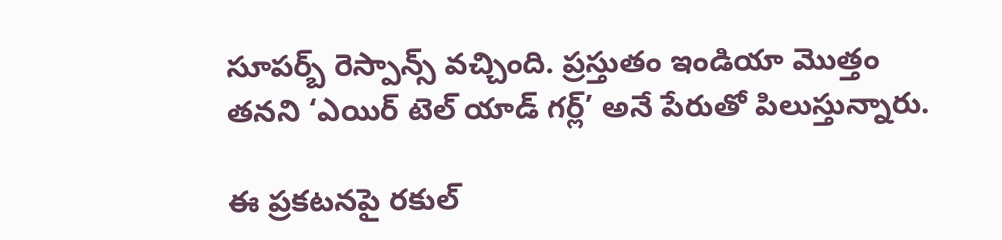సూపర్బ్ రెస్పాన్స్ వచ్చింది. ప్రస్తుతం ఇండియా మొత్తం తనని ‘ఎయిర్ టెల్ యాడ్ గర్ల్’ అనే పేరుతో పిలుస్తున్నారు.

ఈ ప్రకటనపై రకుల్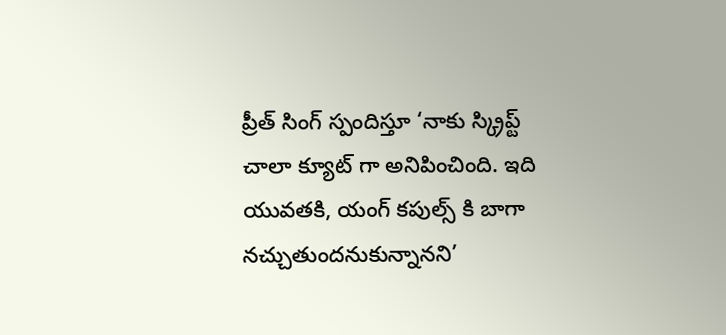ప్రీత్ సింగ్ స్పందిస్తూ ‘నాకు స్క్రిప్ట్ చాలా క్యూట్ గా అనిపించింది. ఇది యువతకి, యంగ్ కపుల్స్ కి బాగా నచ్చుతుందనుకున్నానని’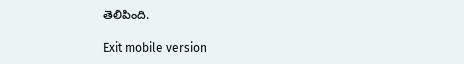తెలిపింది.

Exit mobile version